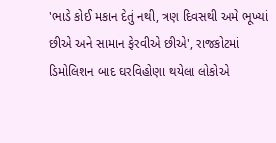'ભાડે કોઈ મકાન દેતું નથી, ત્રણ દિવસથી અમે ભૂખ્યાં છીએ અને સામાન ફેરવીએ છીએ', રાજકોટમાં ડિમોલિશન બાદ ઘરવિહોણા થયેલા લોકોએ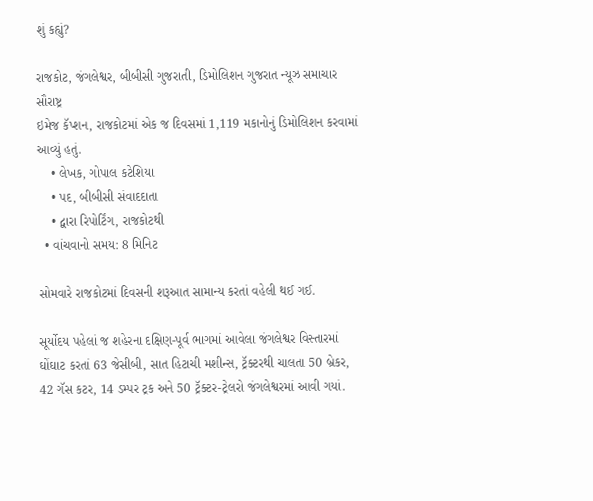શું કહ્યું?

રાજકોટ, જંગલેશ્વર, બીબીસી ગુજરાતી, ડિમોલિશન ગુજરાત ન્યૂઝ સમાચાર સૌરાષ્ટ્ર
ઇમેજ કૅપ્શન, રાજકોટમાં એક જ દિવસમાં 1,119 મકાનોનું ડિમોલિશન કરવામાં આવ્યું હતું.
    • લેખક, ગોપાલ કટેશિયા
    • પદ, બીબીસી સંવાદદાતા
    • દ્વારા રિપોર્ટિંગ, રાજકોટથી
  • વાંચવાનો સમય: 8 મિનિટ

સોમવારે રાજકોટમાં દિવસની શરૂઆત સામાન્ય કરતાં વહેલી થઈ ગઈ.

સૂર્યોદય પહેલાં જ શહેરના દક્ષિણ-પૂર્વ ભાગમાં આવેલા જંગલેશ્વર વિસ્તારમાં ઘોંઘાટ કરતાં 63 જેસીબી, સાત હિટાચી મશીન્સ, ટ્રૅક્ટરથી ચાલતા 50 બ્રેકર, 42 ગૅસ કટર, 14 ડમ્પર ટ્રક અને 50 ટ્રૅક્ટર-ટ્રેલરો જંગલેશ્વરમાં આવી ગયાં.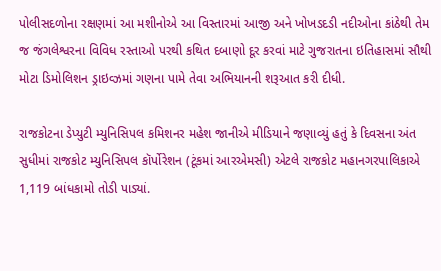પોલીસદળોના રક્ષણમાં આ મશીનોએ આ વિસ્તારમાં આજી અને ખોખડદડી નદીઓના કાંઠેથી તેમ જ જંગલેશ્વરના વિવિધ રસ્તાઓ પરથી કથિત દબાણો દૂર કરવાં માટે ગુજરાતના ઇતિહાસમાં સૌથી મોટા ડિમોલિશન ડ્રાઇવ્ઝમાં ગણના પામે તેવા અભિયાનની શરૂઆત કરી દીધી.

રાજકોટના ડેપ્યુટી મ્યુનિસિપલ કમિશનર મહેશ જાનીએ મીડિયાને જણાવ્યું હતું કે દિવસના અંત સુધીમાં રાજકોટ મ્યુનિસિપલ કૉર્પોરેશન (ટૂંકમાં આરએમસી) એટલે રાજકોટ મહાનગરપાલિકાએ 1,119 બાંધકામો તોડી પાડ્યાં.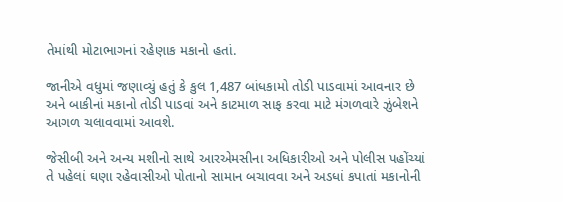તેમાંથી મોટાભાગનાં રહેણાક મકાનો હતાં.

જાનીએ વધુમાં જણાવ્યું હતું કે કુલ 1,487 બાંધકામો તોડી પાડવામાં આવનાર છે અને બાકીનાં મકાનો તોડી પાડવાં અને કાટમાળ સાફ કરવા માટે મંગળવારે ઝુંબેશને આગળ ચલાવવામાં આવશે.

જેસીબી અને અન્ય મશીનો સાથે આરએમસીના અધિકારીઓ અને પોલીસ પહોંચ્યાં તે પહેલાં ઘણા રહેવાસીઓ પોતાનો સામાન બચાવવા અને અડધાં કપાતાં મકાનોની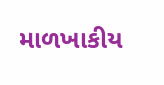માળખાકીય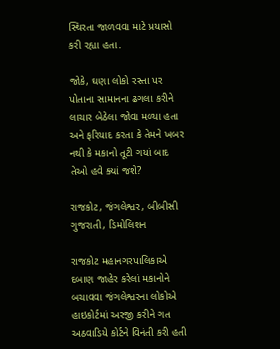સ્થિરતા જાળવવા માટે પ્રયાસો કરી રહ્યા હતા.

જોકે, ઘણા લોકો રસ્તા પર પોતાના સામાનના ઢગલા કરીને લાચાર બેઠેલા જોવા મળ્યા હતા અને ફરિયાદ કરતા કે તેમને ખબર નથી કે મકાનો તૂટી ગયાં બાદ તેઓ હવે ક્યાં જશે?

રાજકોટ, જંગલેશ્વર, બીબીસી ગુજરાતી, ડિમોલિશન

રાજકોટ મહાનગરપાલિકાએ દબાણ જાહેર કરેલાં મકાનોને બચાવવા જંગલેશ્વરના લોકોએ હાઇકોર્ટમાં અરજી કરીને ગત અઠવાડિયે કોર્ટને વિનંતી કરી હતી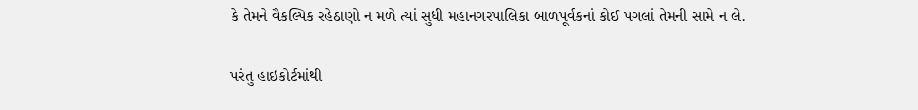કે તેમને વૈકલ્પિક રહેઠાણો ન મળે ત્યાં સુધી મહાનગરપાલિકા બાળપૂર્વકનાં કોઈ પગલાં તેમની સામે ન લે.

પરંતુ હાઇકોર્ટમાંથી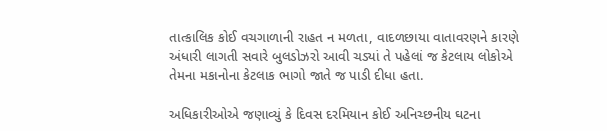તાત્કાલિક કોઈ વચગાળાની રાહત ન મળતા, વાદળછાયા વાતાવરણને કારણે અંધારી લાગતી સવારે બુલડોઝરો આવી ચડ્યાં તે પહેલાં જ કેટલાય લોકોએ તેમના મકાનોના કેટલાક ભાગો જાતે જ પાડી દીધા હતા.

અધિકારીઓએ જણાવ્યું કે દિવસ દરમિયાન કોઈ અનિચ્છનીય ઘટના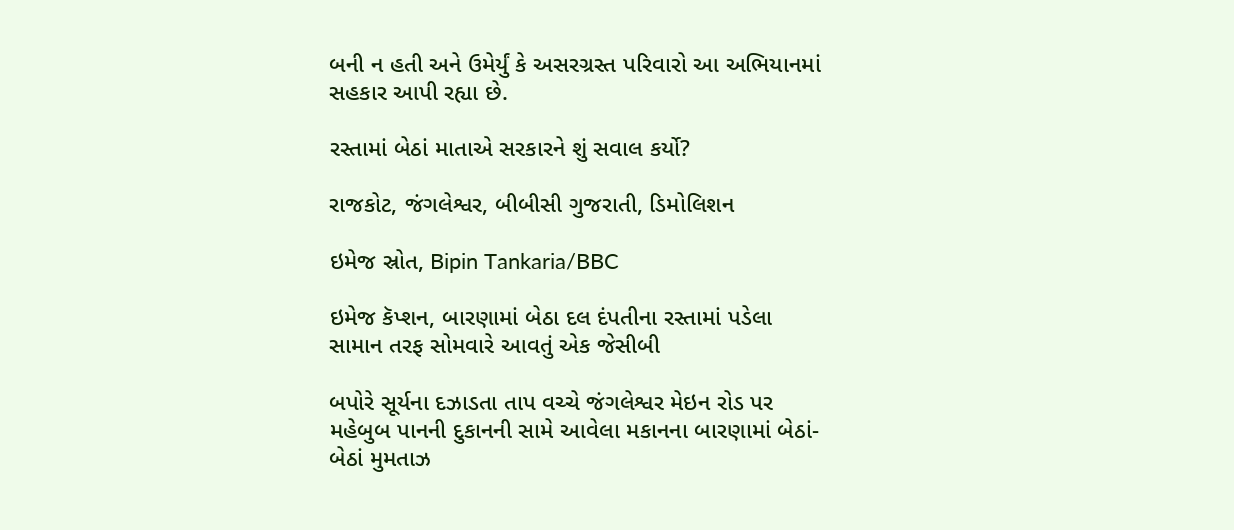બની ન હતી અને ઉમેર્યું કે અસરગ્રસ્ત પરિવારો આ અભિયાનમાં સહકાર આપી રહ્યા છે.

રસ્તામાં બેઠાં માતાએ સરકારને શું સવાલ કર્યો?

રાજકોટ, જંગલેશ્વર, બીબીસી ગુજરાતી, ડિમોલિશન

ઇમેજ સ્રોત, Bipin Tankaria/BBC

ઇમેજ કૅપ્શન, બારણામાં બેઠા દલ દંપતીના રસ્તામાં પડેલા સામાન તરફ સોમવારે આવતું એક જેસીબી

બપોરે સૂર્યના દઝાડતા તાપ વચ્ચે જંગલેશ્વર મેઇન રોડ પર મહેબુબ પાનની દુકાનની સામે આવેલા મકાનના બારણામાં બેઠાં-બેઠાં મુમતાઝ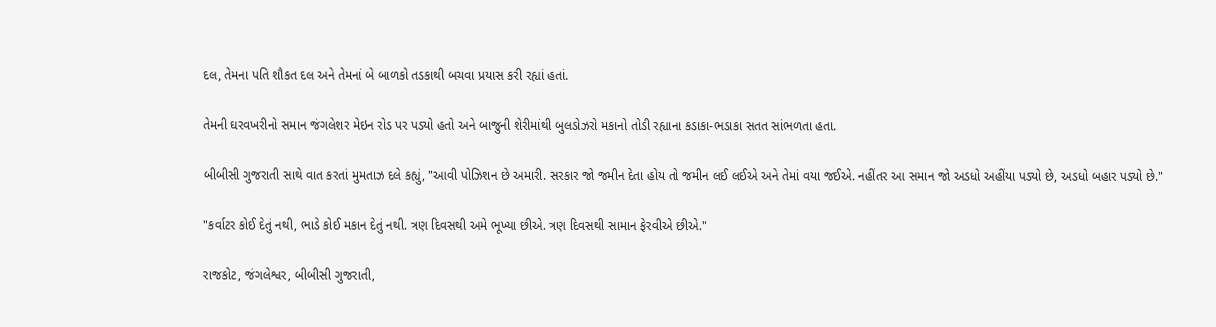દલ, તેમના પતિ શૌકત દલ અને તેમનાં બે બાળકો તડકાથી બચવા પ્રયાસ કરી રહ્યાં હતાં.

તેમની ઘરવખરીનો સમાન જંગલેશર મેઇન રોડ પર પડ્યો હતો અને બાજુની શેરીમાંથી બુલડોઝરો મકાનો તોડી રહ્યાના કડાકા-ભડાકા સતત સાંભળતા હતા.

બીબીસી ગુજરાતી સાથે વાત કરતાં મુમતાઝ દલે કહ્યું, "આવી પોઝિશન છે અમારી. સરકાર જો જમીન દેતા હોય તો જમીન લઈ લઈએ અને તેમાં વયા જઈએ. નહીંતર આ સમાન જો અડધો અહીંયા પડ્યો છે, અડધો બહાર પડ્યો છે."

"કર્વાટર કોઈ દેતું નથી, ભાડે કોઈ મકાન દેતું નથી. ત્રણ દિવસથી અમે ભૂખ્યા છીએ. ત્રણ દિવસથી સામાન ફેરવીએ છીએ."

રાજકોટ, જંગલેશ્વર, બીબીસી ગુજરાતી,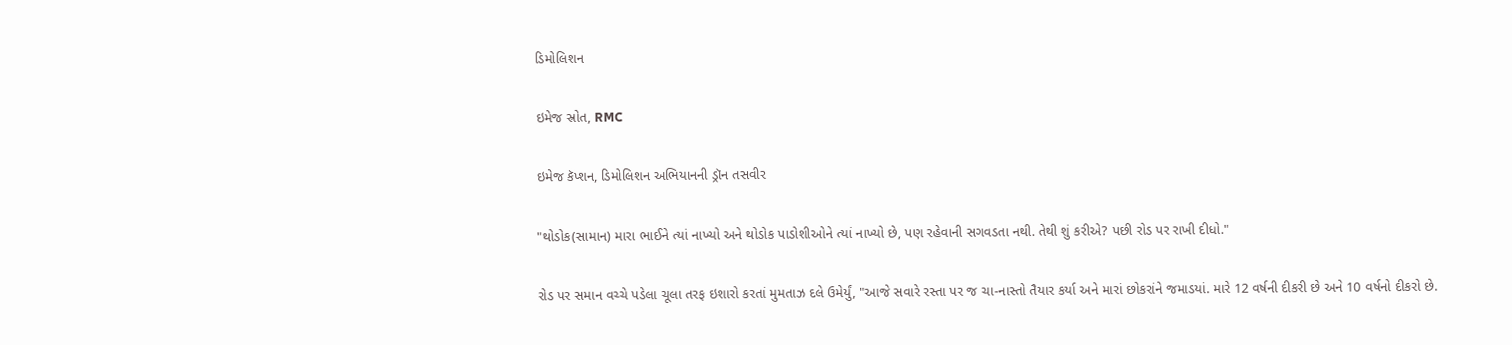ડિમોલિશન

ઇમેજ સ્રોત, RMC

ઇમેજ કૅપ્શન, ડિમોલિશન અભિયાનની ડ્રૉન તસવીર

"થોડોક(સામાન) મારા ભાઈને ત્યાં નાખ્યો અને થોડોક પાડોશીઓને ત્યાં નાખ્યો છે, પણ રહેવાની સગવડતા નથી. તેથી શું કરીએ? પછી રોડ પર રાખી દીધો."

રોડ પર સમાન વચ્ચે પડેલા ચૂલા તરફ ઇશારો કરતાં મુમતાઝ દલે ઉમેર્યું, "આજે સવારે રસ્તા પર જ ચા-નાસ્તો તૈયાર કર્યા અને મારાં છોકરાંને જમાડયાં. મારે 12 વર્ષની દીકરી છે અને 10 વર્ષનો દીકરો છે.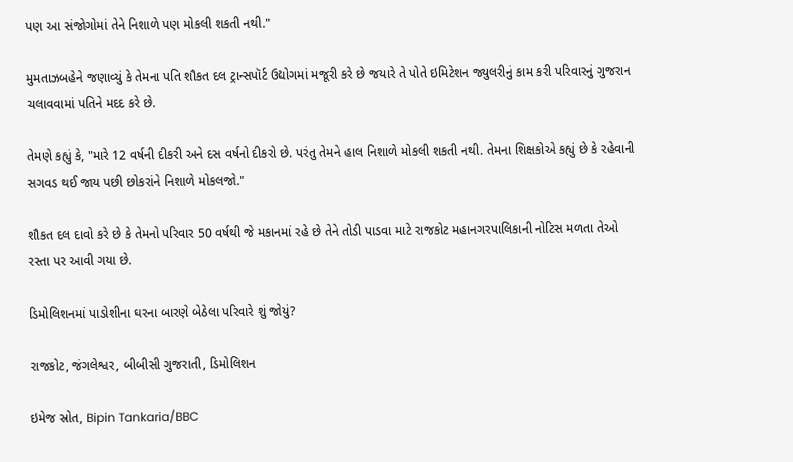પણ આ સંજોગોમાં તેને નિશાળે પણ મોકલી શકતી નથી."

મુમતાઝબહેને જણાવ્યું કે તેમના પતિ શૌકત દલ ટ્રાન્સપૉર્ટ ઉદ્યોગમાં મજૂરી કરે છે જયારે તે પોતે ઇમિટેશન જ્યુલરીનું કામ કરી પરિવારનું ગુજરાન ચલાવવામાં પતિને મદદ કરે છે.

તેમણે કહ્યું કે, "મારે 12 વર્ષની દીકરી અને દસ વર્ષનો દીકરો છે. પરંતુ તેમને હાલ નિશાળે મોકલી શકતી નથી. તેમના શિક્ષકોએ કહ્યું છે કે રહેવાની સગવડ થઈ જાય પછી છોકરાંને નિશાળે મોકલજો."

શૌકત દલ દાવો કરે છે કે તેમનો પરિવાર 50 વર્ષથી જે મકાનમાં રહે છે તેને તોડી પાડવા માટે રાજકોટ મહાનગરપાલિકાની નોટિસ મળતા તેઓ રસ્તા પર આવી ગયા છે.

ડિમોલિશનમાં પાડોશીના ઘરના બારણે બેઠેલા પરિવારે શું જોયું?

રાજકોટ, જંગલેશ્વર, બીબીસી ગુજરાતી, ડિમોલિશન

ઇમેજ સ્રોત, Bipin Tankaria/BBC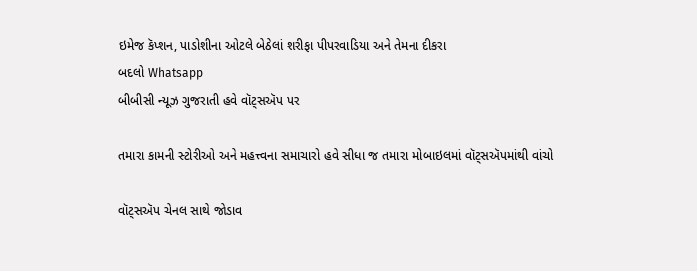ઇમેજ કૅપ્શન, પાડોશીના ઓટલે બેઠેલાં શરીફા પીપરવાડિયા અને તેમના દીકરા
બદલો Whatsapp
બીબીસી ન્યૂઝ ગુજરાતી હવે વૉટ્સઍપ પર

તમારા કામની સ્ટોરીઓ અને મહત્ત્વના સમાચારો હવે સીધા જ તમારા મોબાઇલમાં વૉટ્સઍપમાંથી વાંચો

વૉટ્સઍપ ચેનલ સાથે જોડાવ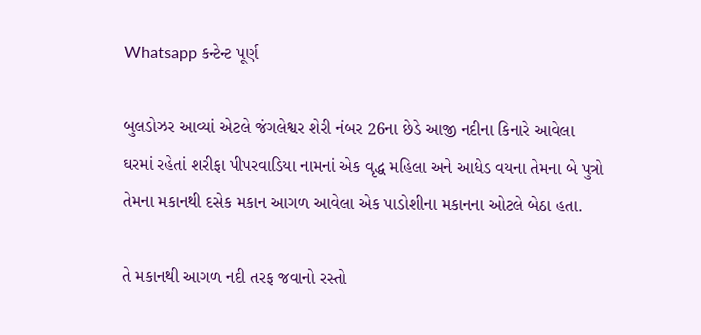Whatsapp કન્ટેન્ટ પૂર્ણ

બુલડોઝર આવ્યાં એટલે જંગલેશ્વર શેરી નંબર 26ના છેડે આજી નદીના કિનારે આવેલા ઘરમાં રહેતાં શરીફા પીપરવાડિયા નામનાં એક વૃદ્ધ મહિલા અને આધેડ વયના તેમના બે પુત્રો તેમના મકાનથી દસેક મકાન આગળ આવેલા એક પાડોશીના મકાનના ઓટલે બેઠા હતા.

તે મકાનથી આગળ નદી તરફ જવાનો રસ્તો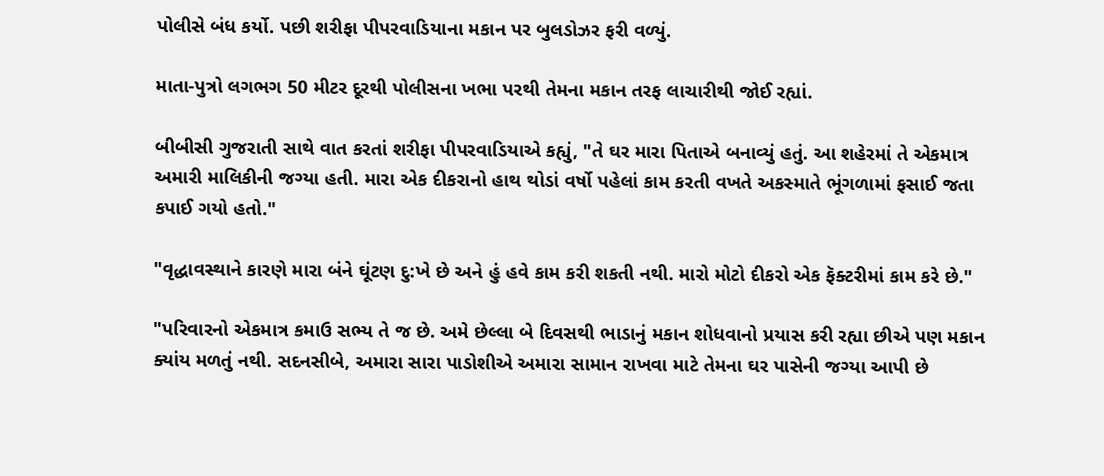પોલીસે બંધ કર્યો. પછી શરીફા પીપરવાડિયાના મકાન પર બુલડોઝર ફરી વળ્યું.

માતા-પુત્રો લગભગ 50 મીટર દૂરથી પોલીસના ખભા પરથી તેમના મકાન તરફ લાચારીથી જોઈ રહ્યાં.

બીબીસી ગુજરાતી સાથે વાત કરતાં શરીફા પીપરવાડિયાએ કહ્યું, "તે ઘર મારા પિતાએ બનાવ્યું હતું. આ શહેરમાં તે એકમાત્ર અમારી માલિકીની જગ્યા હતી. મારા એક દીકરાનો હાથ થોડાં વર્ષો પહેલાં કામ કરતી વખતે અકસ્માતે ભૂંગળામાં ફસાઈ જતા કપાઈ ગયો હતો."

"વૃદ્ધાવસ્થાને કારણે મારા બંને ઘૂંટણ દુ:ખે છે અને હું હવે કામ કરી શકતી નથી. મારો મોટો દીકરો એક ફૅક્ટરીમાં કામ કરે છે."

"પરિવારનો એકમાત્ર કમાઉ સભ્ય તે જ છે. અમે છેલ્લા બે દિવસથી ભાડાનું મકાન શોધવાનો પ્રયાસ કરી રહ્યા છીએ પણ મકાન ક્યાંય મળતું નથી. સદનસીબે, અમારા સારા પાડોશીએ અમારા સામાન રાખવા માટે તેમના ઘર પાસેની જગ્યા આપી છે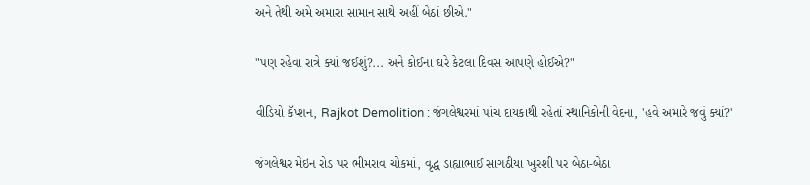અને તેથી અમે અમારા સામાન સાથે અહીં બેઠાં છીએ."

"પણ રહેવા રાત્રે ક્યાં જઈશું?... અને કોઈના ઘરે કેટલા દિવસ આપણે હોઈએ?"

વીડિયો કૅપ્શન, Rajkot Demolition : જંગલેશ્વરમાં પાંચ દાયકાથી રહેતાં સ્થાનિકોની વેદના, 'હવે અમારે જવું ક્યાં?'

જંગલેશ્વર મેઇન રોડ પર ભીમરાવ ચોકમાં, વૃદ્ધ ડાહ્યાભાઈ સાગઠીયા ખુરશી પર બેઠા-બેઠા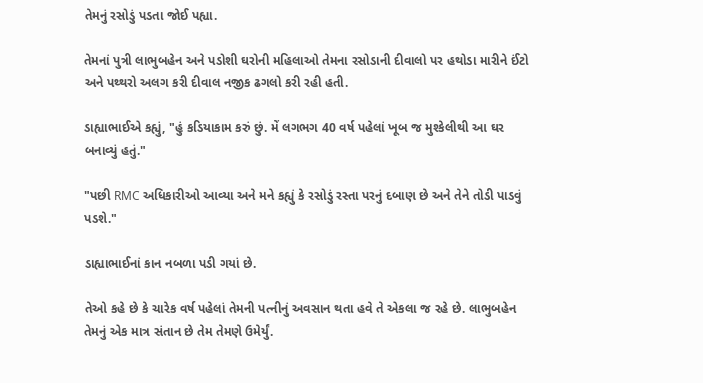તેમનું રસોડું પડતા જોઈ પહ્યા.

તેમનાં પુત્રી લાભુબહેન અને પડોશી ઘરોની મહિલાઓ તેમના રસોડાની દીવાલો પર હથોડા મારીને ઈંટો અને પથ્થરો અલગ કરી દીવાલ નજીક ઢગલો કરી રહી હતી.

ડાહ્યાભાઈએ કહ્યું, "હું કડિયાકામ કરું છું. મેં લગભગ 40 વર્ષ પહેલાં ખૂબ જ મુશ્કેલીથી આ ઘર બનાવ્યું હતું."

"પછી RMC અધિકારીઓ આવ્યા અને મને કહ્યું કે રસોડું રસ્તા પરનું દબાણ છે અને તેને તોડી પાડવું પડશે."

ડાહ્યાભાઈનાં કાન નબળા પડી ગયાં છે.

તેઓ કહે છે કે ચારેક વર્ષ પહેલાં તેમની પત્નીનું અવસાન થતા હવે તે એકલા જ રહે છે. લાભુબહેન તેમનું એક માત્ર સંતાન છે તેમ તેમણે ઉમેર્યું.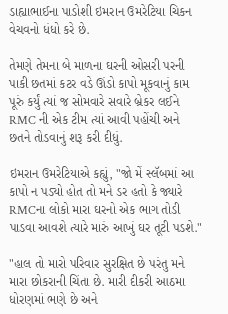ડાહ્યાભાઈના પાડોશી ઇમરાન ઉમરેટિયા ચિકન વેચવનો ધંધો કરે છે.

તેમણે તેમના બે માળના ઘરની ઓસરી પરની પાકી છતમાં કટર વડે ઊંડો કાપો મૂકવાનું કામ પૂરું કર્યું ત્યાં જ સોમવારે સવારે બ્રેકર લઈને RMC ની એક ટીમ ત્યાં આવી પહોંચી અને છતને તોડવાનું શરૂ કરી દીધું.

ઇમરાન ઉમરેટિયાએ કહ્યું, "જો મેં સ્લૅબમાં આ કાપો ન પડ્યો હોત તો મને ડર હતો કે જ્યારે RMCના લોકો મારા ઘરનો એક ભાગ તોડી પાડવા આવશે ત્યારે મારું આખું ઘર તૂટી પડશે."

"હાલ તો મારો પરિવાર સુરક્ષિત છે પરંતુ મને મારા છોકરાની ચિંતા છે. મારી દીકરી આઠમા ધોરણમાં ભણે છે અને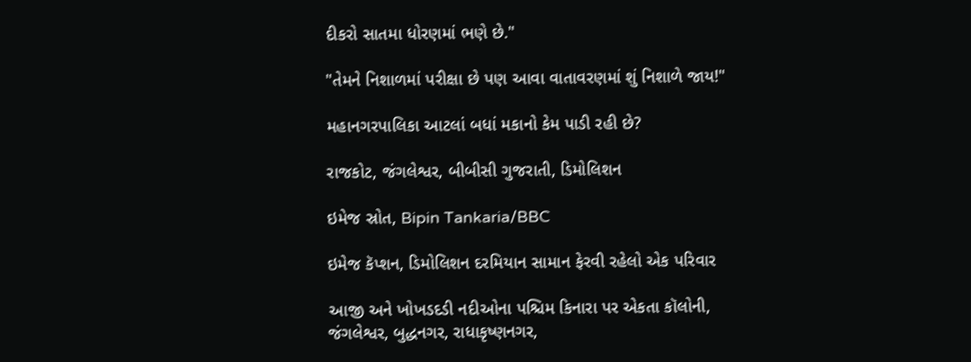દીકરો સાતમા ધોરણમાં ભણે છે."

"તેમને નિશાળમાં પરીક્ષા છે પણ આવા વાતાવરણમાં શું નિશાળે જાય!"

મહાનગરપાલિકા આટલાં બધાં મકાનો કેમ પાડી રહી છે?

રાજકોટ, જંગલેશ્વર, બીબીસી ગુજરાતી, ડિમોલિશન

ઇમેજ સ્રોત, Bipin Tankaria/BBC

ઇમેજ કૅપ્શન, ડિમોલિશન દરમિયાન સામાન ફેરવી રહેલો એક પરિવાર

આજી અને ખોખડદડી નદીઓના પશ્ચિમ કિનારા પર એકતા કૉલોની, જંગલેશ્વર, બુદ્ધનગર, રાધાકૃષ્ણનગર,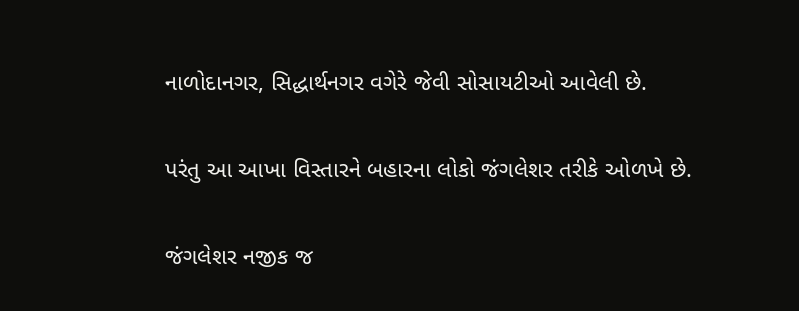નાળોદાનગર, સિદ્ધાર્થનગર વગેરે જેવી સોસાયટીઓ આવેલી છે.

પરંતુ આ આખા વિસ્તારને બહારના લોકો જંગલેશર તરીકે ઓળખે છે.

જંગલેશર નજીક જ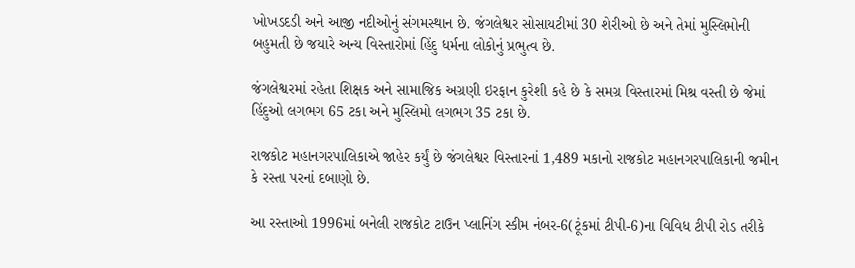ખોખડદડી અને આજી નદીઓનું સંગમસ્થાન છે. જંગલેશ્વર સોસાયટીમાં 30 શેરીઓ છે અને તેમાં મુસ્લિમોની બહુમતી છે જયારે અન્ય વિસ્તારોમાં હિંદુ ધર્મના લોકોનું પ્રભુત્વ છે.

જંગલેશ્વરમાં રહેતા શિક્ષક અને સામાજિક અગ્રણી ઇરફાન કુરેશી કહે છે કે સમગ્ર વિસ્તારમાં મિશ્ર વસ્તી છે જેમાં હિંદુઓ લગભગ 65 ટકા અને મુસ્લિમો લગભગ 35 ટકા છે.

રાજકોટ મહાનગરપાલિકાએ જાહેર કર્યું છે જંગલેશ્વર વિસ્તારનાં 1,489 મકાનો રાજકોટ મહાનગરપાલિકાની જમીન કે રસ્તા પરનાં દબાણો છે.

આ રસ્તાઓ 1996માં બનેલી રાજકોટ ટાઉન પ્લાનિંગ સ્કીમ નંબર-6(ટૂંકમાં ટીપી-6)ના વિવિધ ટીપી રોડ તરીકે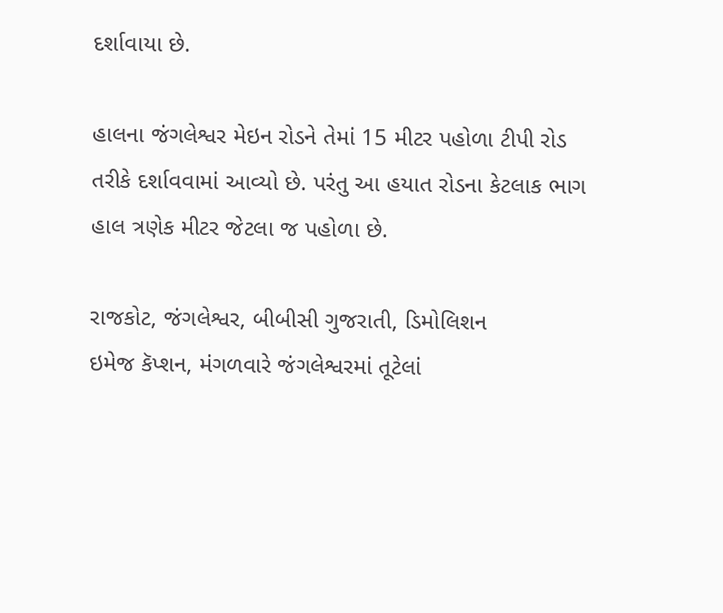દર્શાવાયા છે.

હાલના જંગલેશ્વર મેઇન રોડને તેમાં 15 મીટર પહોળા ટીપી રોડ તરીકે દર્શાવવામાં આવ્યો છે. પરંતુ આ હયાત રોડના કેટલાક ભાગ હાલ ત્રણેક મીટર જેટલા જ પહોળા છે.

રાજકોટ, જંગલેશ્વર, બીબીસી ગુજરાતી, ડિમોલિશન
ઇમેજ કૅપ્શન, મંગળવારે જંગલેશ્વરમાં તૂટેલાં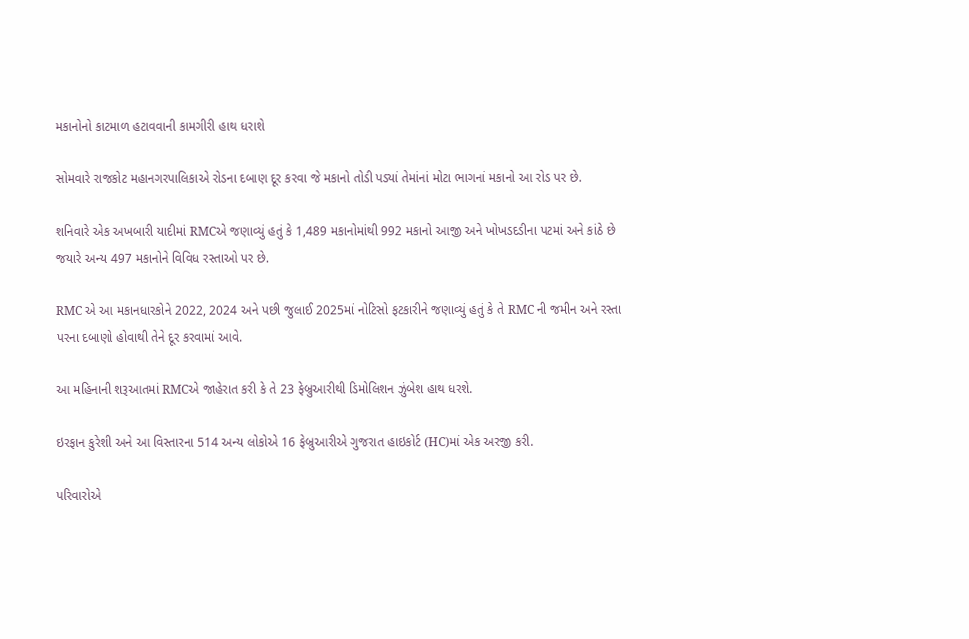મકાનોનો કાટમાળ હટાવવાની કામગીરી હાથ ધરાશે

સોમવારે રાજકોટ મહાનગરપાલિકાએ રોડના દબાણ દૂર કરવા જે મકાનો તોડી પડ્યાં તેમાંનાં મોટા ભાગનાં મકાનો આ રોડ પર છે.

શનિવારે એક અખબારી યાદીમાં RMCએ જણાવ્યું હતું કે 1,489 મકાનોમાંથી 992 મકાનો આજી અને ખોખડદડીના પટમાં અને કાંઠે છે જયારે અન્ય 497 મકાનોને વિવિધ રસ્તાઓ પર છે.

RMC એ આ મકાનધારકોને 2022, 2024 અને પછી જુલાઈ 2025માં નોટિસો ફટકારીને જણાવ્યું હતું કે તે RMC ની જમીન અને રસ્તા પરના દબાણો હોવાથી તેને દૂર કરવામાં આવે.

આ મહિનાની શરૂઆતમાં RMCએ જાહેરાત કરી કે તે 23 ફેબ્રુઆરીથી ડિમોલિશન ઝુંબેશ હાથ ધરશે.

ઇરફાન કુરેશી અને આ વિસ્તારના 514 અન્ય લોકોએ 16 ફેબ્રુઆરીએ ગુજરાત હાઇકોર્ટ (HC)માં એક અરજી કરી.

પરિવારોએ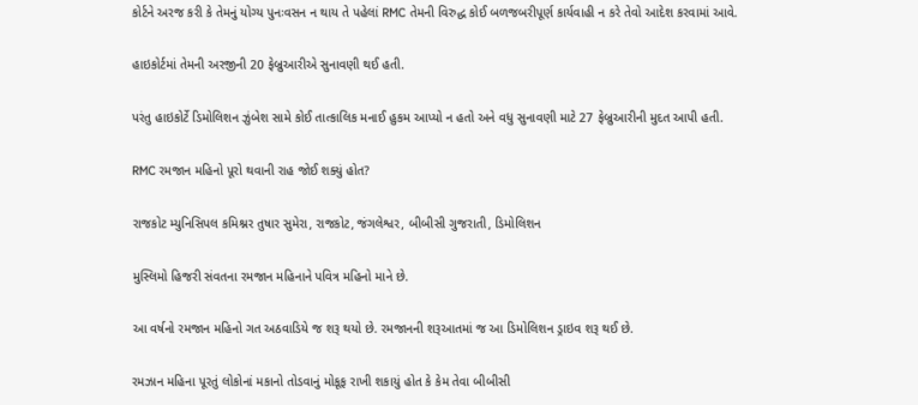કોર્ટને અરજ કરી કે તેમનું યોગ્ય પુનઃવસન ન થાય તે પહેલાં RMC તેમની વિરુદ્ધ કોઈ બળજબરીપૂર્ણ કાર્યવાહી ન કરે તેવો આદેશ કરવામાં આવે.

હાઇકોર્ટમાં તેમની અરજીની 20 ફેબ્રુઆરીએ સુનાવણી થઈ હતી.

પરંતુ હાઇકોર્ટે ડિમોલિશન ઝુંબેશ સામે કોઈ તાત્કાલિક મનાઈ હુકમ આપ્યો ન હતો અને વધુ સુનાવણી માટે 27 ફેબ્રુઆરીની મુદત આપી હતી.

RMC રમજાન મહિનો પૂરો થવાની રાહ જોઈ શક્યું હોત?

રાજકોટ મ્યુનિસિપલ કમિશ્નર તુષાર સુમેરા, રાજકોટ, જંગલેશ્વર, બીબીસી ગુજરાતી, ડિમોલિશન

મુસ્લિમો હિજરી સંવતના રમજાન મહિનાને પવિત્ર મહિનો માને છે.

આ વર્ષનો રમજાન મહિનો ગત અઠવાડિયે જ શરૂ થયો છે. રમજાનની શરૂઆતમાં જ આ ડિમોલિશન ડ્રાઇવ શરૂ થઈ છે.

રમઝાન મહિના પૂરતું લોકોનાં મકાનો તોડવાનું મોકૂફ રાખી શકાયું હોત કે કેમ તેવા બીબીસી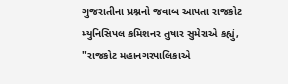ગુજરાતીના પ્રશ્નનો જવાબ આપતા રાજકોટ મ્યુનિસિપલ કમિશનર તુષાર સુમેરાએ કહ્યું, "રાજકોટ મહાનગરપાલિકાએ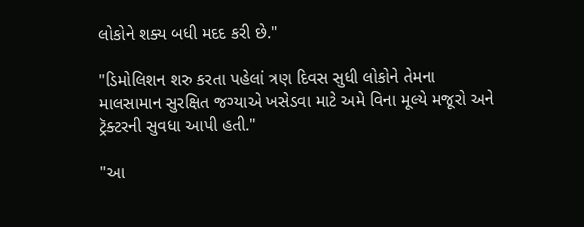લોકોને શક્ય બધી મદદ કરી છે."

"ડિમોલિશન શરુ કરતા પહેલાં ત્રણ દિવસ સુધી લોકોને તેમના માલસામાન સુરક્ષિત જગ્યાએ ખસેડવા માટે અમે વિના મૂલ્યે મજૂરો અને ટ્રૅક્ટરની સુવધા આપી હતી."

"આ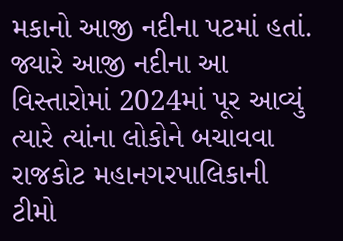મકાનો આજી નદીના પટમાં હતાં. જ્યારે આજી નદીના આ વિસ્તારોમાં 2024માં પૂર આવ્યું ત્યારે ત્યાંના લોકોને બચાવવા રાજકોટ મહાનગરપાલિકાની ટીમો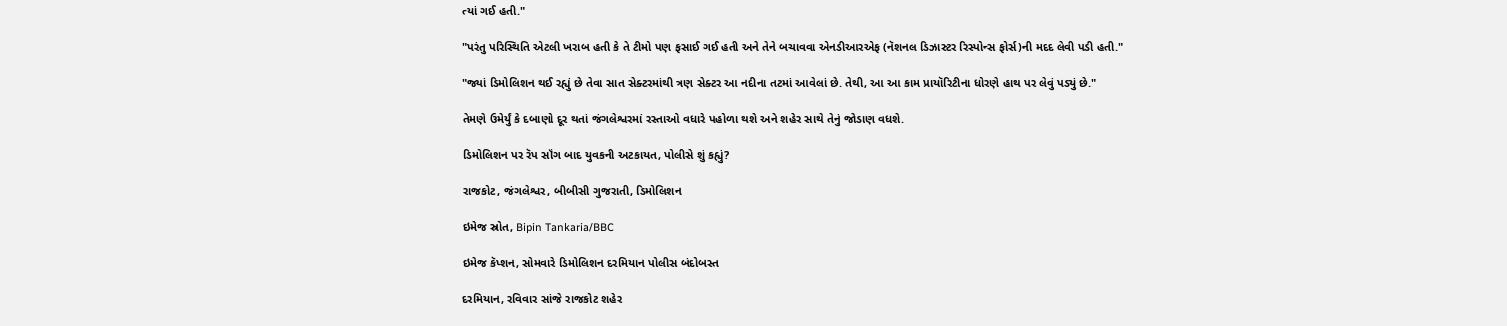ત્યાં ગઈ હતી."

"પરંતુ પરિસ્થિતિ એટલી ખરાબ હતી કે તે ટીમો પણ ફસાઈ ગઈ હતી અને તેને બચાવવા એનડીઆરએફ (નૅશનલ ડિઝાસ્ટર રિસ્પોન્સ ફોર્સ)ની મદદ લેવી પડી હતી."

"જ્યાં ડિમોલિશન થઈ રહ્યું છે તેવા સાત સેક્ટરમાંથી ત્રણ સેક્ટર આ નદીના તટમાં આવેલાં છે. તેથી, આ આ કામ પ્રાયૉરિટીના ધોરણે હાથ પર લેવું પડ્યું છે."

તેમણે ઉમેર્યું કે દબાણો દૂર થતાં જંગલેશ્વરમાં રસ્તાઓ વધારે પહોળા થશે અને શહેર સાથે તેનું જોડાણ વધશે.

ડિમોલિશન પર રૅપ સૉંગ બાદ યુવકની અટકાયત, પોલીસે શું કહ્યું?

રાજકોટ, જંગલેશ્વર, બીબીસી ગુજરાતી, ડિમોલિશન

ઇમેજ સ્રોત, Bipin Tankaria/BBC

ઇમેજ કૅપ્શન, સોમવારે ડિમોલિશન દરમિયાન પોલીસ બંદોબસ્ત

દરમિયાન, રવિવાર સાંજે રાજકોટ શહેર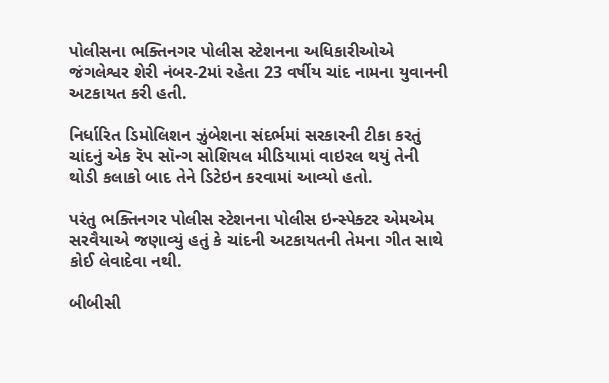પોલીસના ભક્તિનગર પોલીસ સ્ટેશનના અધિકારીઓએ જંગલેશ્વર શેરી નંબર-2માં રહેતા 23 વર્ષીય ચાંદ નામના યુવાનની અટકાયત કરી હતી.

નિર્ધારિત ડિમોલિશન ઝુંબેશના સંદર્ભમાં સરકારની ટીકા કરતું ચાંદનું એક રૅપ સૉન્ગ સોશિયલ મીડિયામાં વાઇરલ થયું તેની થોડી કલાકો બાદ તેને ડિટેઇન કરવામાં આવ્યો હતો.

પરંતુ ભક્તિનગર પોલીસ સ્ટેશનના પોલીસ ઇન્સ્પેક્ટર એમએમ સરવૈયાએ જણાવ્યું હતું કે ચાંદની અટકાયતની તેમના ગીત સાથે કોઈ લેવાદેવા નથી.

બીબીસી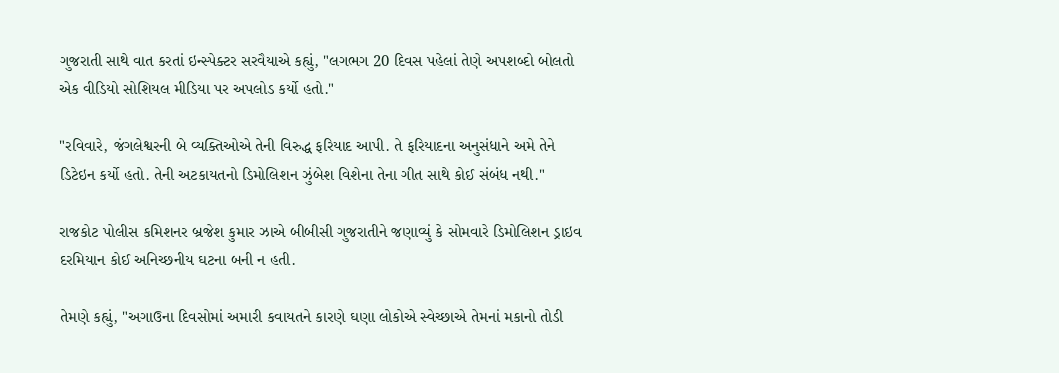ગુજરાતી સાથે વાત કરતાં ઇન્સ્પેક્ટર સરવૈયાએ કહ્યું, "લગભગ 20 દિવસ પહેલાં તેણે અપશબ્દો બોલતો એક વીડિયો સોશિયલ મીડિયા પર અપલોડ કર્યો હતો."

"રવિવારે, જંગલેશ્વરની બે વ્યક્તિઓએ તેની વિરુદ્ધ ફરિયાદ આપી. તે ફરિયાદના અનુસંધાને અમે તેને ડિટેઇન કર્યો હતો. તેની અટકાયતનો ડિમોલિશન ઝુંબેશ વિશેના તેના ગીત સાથે કોઈ સંબંધ નથી."

રાજકોટ પોલીસ કમિશનર બ્રજેશ કુમાર ઝાએ બીબીસી ગુજરાતીને જણાવ્યું કે સોમવારે ડિમોલિશન ડ્રાઇવ દરમિયાન કોઈ અનિચ્છનીય ઘટના બની ન હતી.

તેમણે કહ્યું, "અગાઉના દિવસોમાં અમારી કવાયતને કારણે ઘણા લોકોએ સ્વેચ્છાએ તેમનાં મકાનો તોડી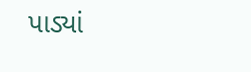પાડ્યાં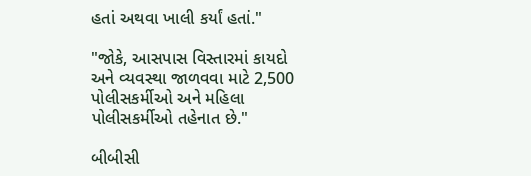હતાં અથવા ખાલી કર્યાં હતાં."

"જોકે, આસપાસ વિસ્તારમાં કાયદો અને વ્યવસ્થા જાળવવા માટે 2,500 પોલીસકર્મીઓ અને મહિલા પોલીસકર્મીઓ તહેનાત છે."

બીબીસી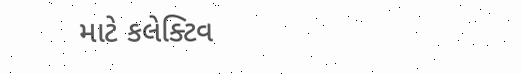માટે કલેક્ટિવ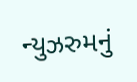ન્યુઝરુમનું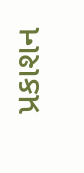પ્રકાશન